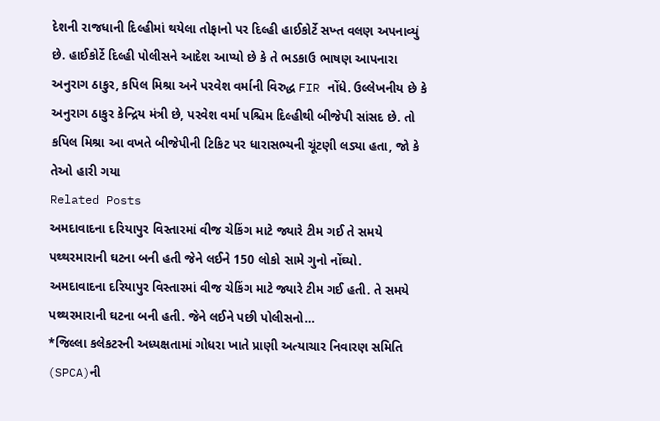દેશની રાજધાની દિલ્હીમાં થયેલા તોફાનો પર દિલ્હી હાઈકોર્ટે સખ્ત વલણ અપનાવ્યું છે. હાઈકોર્ટે દિલ્હી પોલીસને આદેશ આપ્યો છે કે તે ભડકાઉ ભાષણ આપનારા અનુરાગ ઠાકુર, કપિલ મિશ્રા અને પરવેશ વર્માની વિરુદ્ધ FIR નોંધે. ઉલ્લેખનીય છે કે અનુરાગ ઠાકુર કેન્દ્રિય મંત્રી છે, પરવેશ વર્મા પશ્ચિમ દિલ્હીથી બીજેપી સાંસદ છે. તો કપિલ મિશ્રા આ વખતે બીજેપીની ટિકિટ પર ધારાસભ્યની ચૂંટણી લડ્યા હતા, જો કે તેઓ હારી ગયા
Related Posts
અમદાવાદના દરિયાપુર વિસ્તારમાં વીજ ચેકિંગ માટે જ્યારે ટીમ ગઈ તે સમયે પથ્થરમારાની ઘટના બની હતી જેને લઈને 150 લોકો સામે ગુનો નોંઘ્યો.
અમદાવાદના દરિયાપુર વિસ્તારમાં વીજ ચેકિંગ માટે જ્યારે ટીમ ગઈ હતી. તે સમયે પથ્થરમારાની ઘટના બની હતી. જેને લઈને પછી પોલીસનો…
*જિલ્લા કલેકટરની અધ્યક્ષતામાં ગોધરા ખાતે પ્રાણી અત્યાચાર નિવારણ સમિતિ (SPCA)ની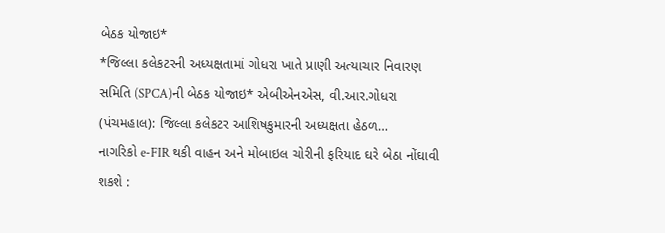બેઠક યોજાઇ*
*જિલ્લા કલેકટરની અધ્યક્ષતામાં ગોધરા ખાતે પ્રાણી અત્યાચાર નિવારણ સમિતિ (SPCA)ની બેઠક યોજાઇ* એબીએનએસ, વી.આર.ગોધરા (પંચમહાલ): જિલ્લા કલેકટર આશિષકુમારની અધ્યક્ષતા હેઠળ…
નાગરિકો e-FIR થકી વાહન અને મોબાઇલ ચોરીની ફરિયાદ ઘરે બેઠા નોંઘાવી શકશે :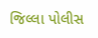જિલ્લા પોલીસ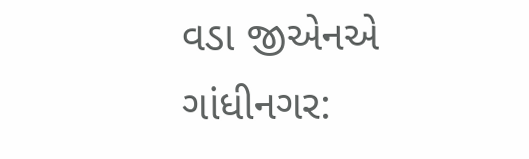વડા જીએનએ ગાંધીનગર: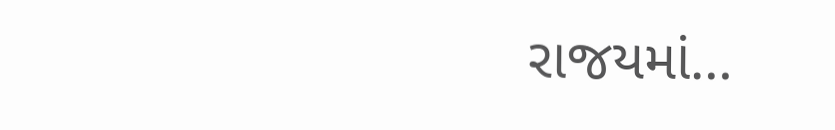રાજયમાં…